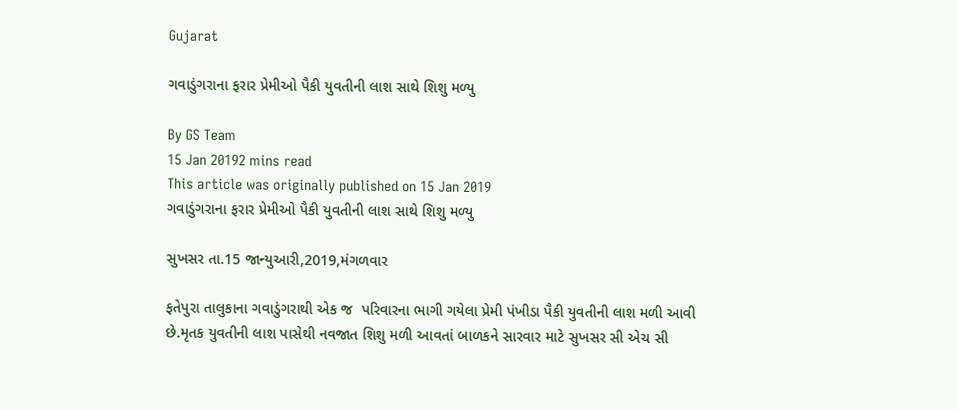Gujarat

ગવાડુંગરાના ફરાર પ્રેમીઓ પૈકી યુવતીની લાશ સાથે શિશુ મળ્યુ

By GS Team
15 Jan 20192 mins read
This article was originally published on 15 Jan 2019
ગવાડુંગરાના ફરાર પ્રેમીઓ પૈકી યુવતીની લાશ સાથે શિશુ મળ્યુ

સુખસર તા.15 જાન્યુઆરી,2019,મંગળવાર

ફતેપુરા તાલુકાના ગવાડુંગરાથી એક જ  પરિવારના ભાગી ગયેલા પ્રેમી પંખીડા પૈકી યુવતીની લાશ મળી આવી છે.મૃતક યુવતીની લાશ પાસેથી નવજાત શિશુ મળી આવતાં બાળકને સારવાર માટે સુખસર સી એચ સી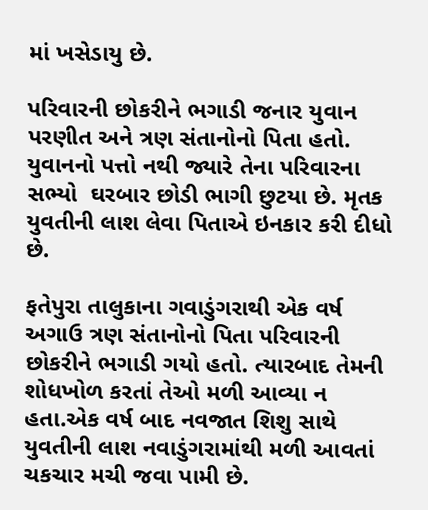માં ખસેડાયુ છે.

પરિવારની છોકરીને ભગાડી જનાર યુવાન પરણીત અને ત્રણ સંતાનોનો પિતા હતો. યુવાનનો પત્તો નથી જ્યારે તેના પરિવારના સભ્યો  ઘરબાર છોડી ભાગી છુટયા છે. મૃતક યુવતીની લાશ લેવા પિતાએ ઇનકાર કરી દીધો છે.

ફતેપુરા તાલુકાના ગવાડુંગરાથી એક વર્ષ અગાઉ ત્રણ સંતાનોનો પિતા પરિવારની છોકરીને ભગાડી ગયો હતો. ત્યારબાદ તેમની શોધખોળ કરતાં તેઓ મળી આવ્યા ન હતા.એક વર્ષ બાદ નવજાત શિશુ સાથે યુવતીની લાશ નવાડુંગરામાંથી મળી આવતાં ચકચાર મચી જવા પામી છે.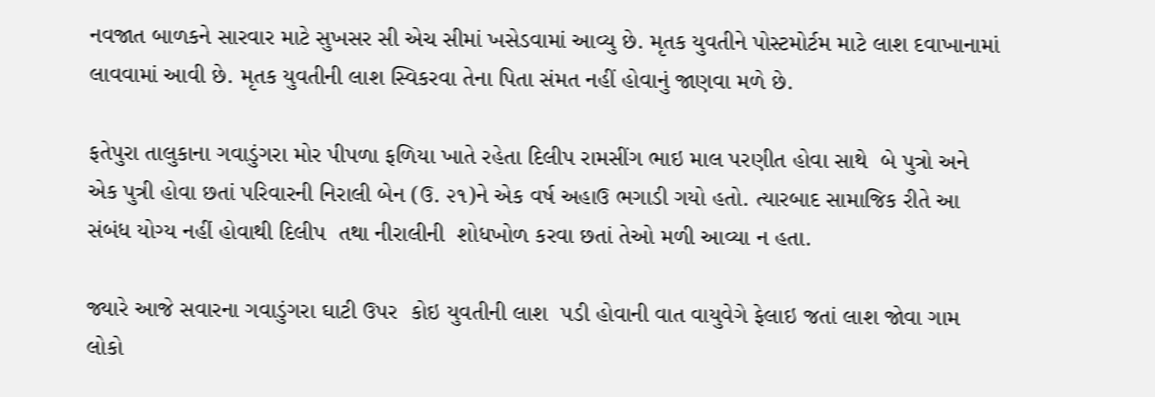નવજાત બાળકને સારવાર માટે સુખસર સી એચ સીમાં ખસેડવામાં આવ્યુ છે. મૃતક યુવતીને પોસ્ટમોર્ટમ માટે લાશ દવાખાનામાં લાવવામાં આવી છે. મૃતક યુવતીની લાશ સ્વિકરવા તેના પિતા સંમત નહીં હોવાનું જાણવા મળે છે.

ફતેપુરા તાલુકાના ગવાડુંગરા મોર પીપળા ફળિયા ખાતે રહેતા દિલીપ રામસીંગ ભાઇ માલ પરણીત હોવા સાથે  બે પુત્રો અને એક પુત્રી હોવા છતાં પરિવારની નિરાલી બેન (ઉ. ૨૧)ને એક વર્ષ અહાઉ ભગાડી ગયો હતો. ત્યારબાદ સામાજિક રીતે આ સંબંધ યોગ્ય નહીં હોવાથી દિલીપ  તથા નીરાલીની  શોધખોળ કરવા છતાં તેઓ મળી આવ્યા ન હતા.

જ્યારે આજે સવારના ગવાડુંગરા ઘાટી ઉપર  કોઇ યુવતીની લાશ  પડી હોવાની વાત વાયુવેગે ફેલાઇ જતાં લાશ જોવા ગામ લોકો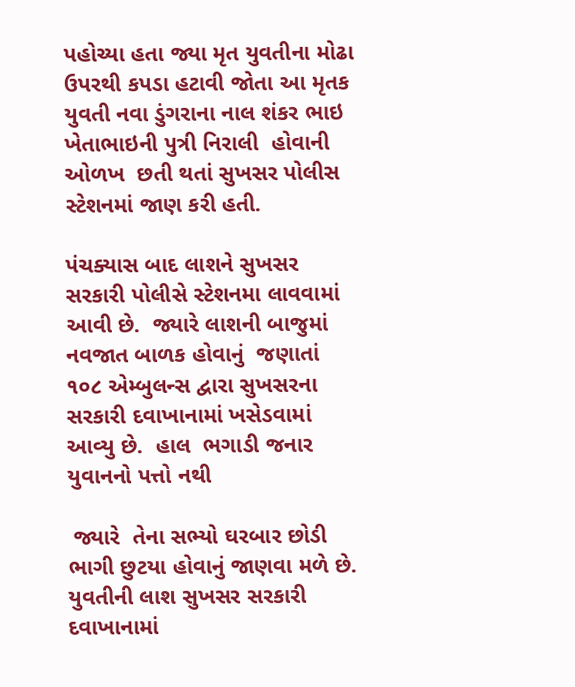પહોચ્યા હતા જ્યા મૃત યુવતીના મોઢા ઉપરથી કપડા હટાવી જોતા આ મૃતક  યુવતી નવા ડુંગરાના નાલ શંકર ભાઇ ખેતાભાઇની પુત્રી નિરાલી  હોવાની ઓળખ  છતી થતાં સુખસર પોલીસ સ્ટેશનમાં જાણ કરી હતી.

પંચક્યાસ બાદ લાશને સુખસર સરકારી પોલીસે સ્ટેશનમા લાવવામાં આવી છે.  જ્યારે લાશની બાજુમાં નવજાત બાળક હોવાનું  જણાતાં ૧૦૮ એમ્બુલન્સ દ્વારા સુખસરના સરકારી દવાખાનામાં ખસેડવામાં આવ્યુ છે.  હાલ  ભગાડી જનાર યુવાનનો પત્તો નથી

 જ્યારે  તેના સભ્યો ઘરબાર છોડી  ભાગી છુટયા હોવાનું જાણવા મળે છે. યુવતીની લાશ સુખસર સરકારી દવાખાનામાં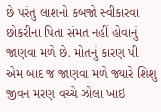છે પરંતુ લાશનો કબજો સ્વીકારવા  છોકરીના પિતા સંમત નહીં હોવાનું જાણવા મળે છે. મોતનું કારણ પી એમ બાદ જ જાણવા મળે જ્યારે શિશુ જીવન મરણ વચ્ચે ઝોલા ખાઇ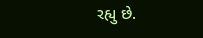રહ્યુ છે.